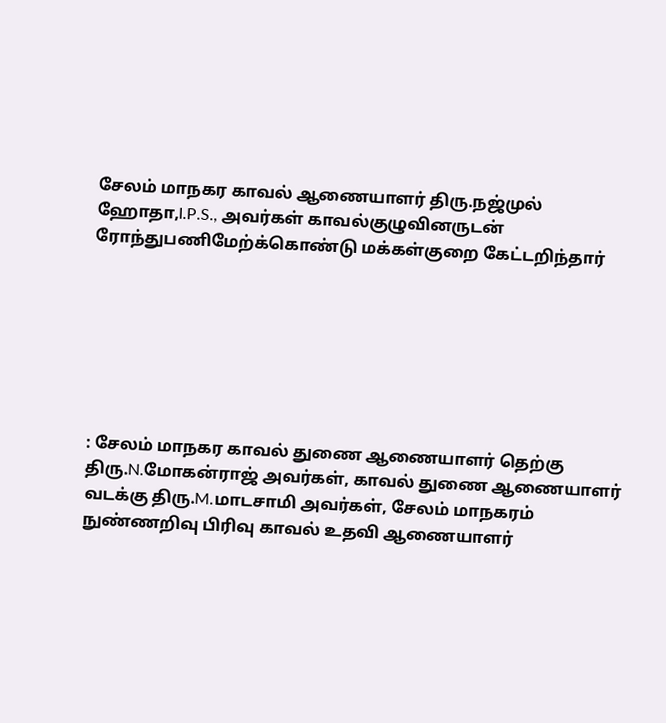சேலம் மாநகர காவல் ஆணையாளர் திரு.நஜ்முல் ஹோதா,I.P.S., அவர்கள் காவல்குழுவினருடன் ரோந்துபணிமேற்க்கொண்டு மக்கள்குறை கேட்டறிந்தார்







: சேலம் மாநகர காவல் துணை ஆணையாளர் தெற்கு திரு.N.மோகன்ராஜ் அவர்கள், காவல் துணை ஆணையாளர் வடக்கு திரு.M.மாடசாமி அவர்கள், சேலம் மாநகரம் நுண்ணறிவு பிரிவு காவல் உதவி ஆணையாளர்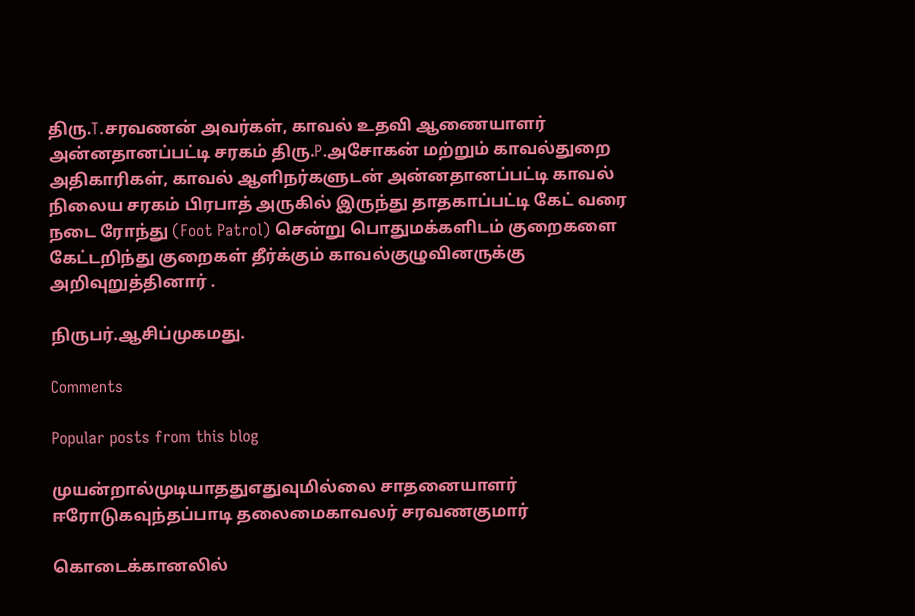திரு.T.சரவணன் அவர்கள், காவல் உதவி ஆணையாளர் அன்னதானப்பட்டி சரகம் திரு.P.அசோகன் மற்றும் காவல்துறை அதிகாரிகள், காவல் ஆளிநர்களுடன் அன்னதானப்பட்டி காவல் நிலைய சரகம் பிரபாத் அருகில் இருந்து தாதகாப்பட்டி கேட் வரை நடை ரோந்து (Foot Patrol) சென்று பொதுமக்களிடம் குறைகளை கேட்டறிந்து குறைகள் தீர்க்கும் காவல்குழுவினருக்கு அறிவுறுத்தினார் .

நிருபர்.ஆசிப்முகமது.

Comments

Popular posts from this blog

முயன்றால்முடியாததுஎதுவுமில்லை சாதனையாளர் ஈரோடுகவுந்தப்பாடி தலைமைகாவலர் சரவணகுமார்

கொடைக்கானலில்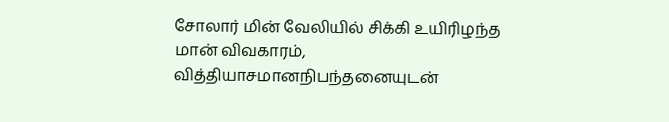சோலார் மின் வேலியில் சிக்கி உயிரிழந்த மான் விவகாரம், வித்தியாசமானநிபந்தனையுடன்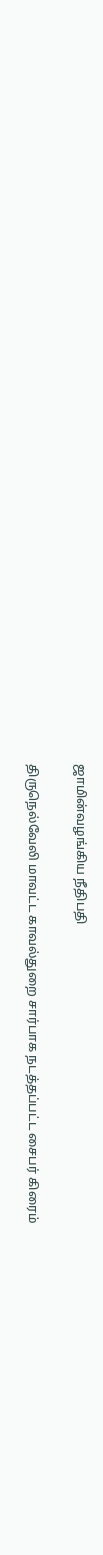ஜாமின்வழங்கிய நீதிபதி

திருநெல்வேலி‌ மாவட்ட காவல்துறை சார்பாக நடத்தப்பட்ட சைபர் கிரைம்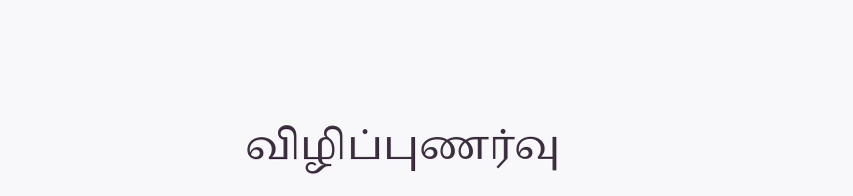விழிப்புணர்வு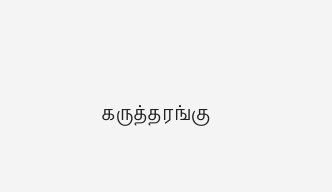கருத்தரங்கு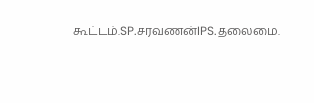கூட்டம்.SP.சரவணன்IPS.தலைமை.